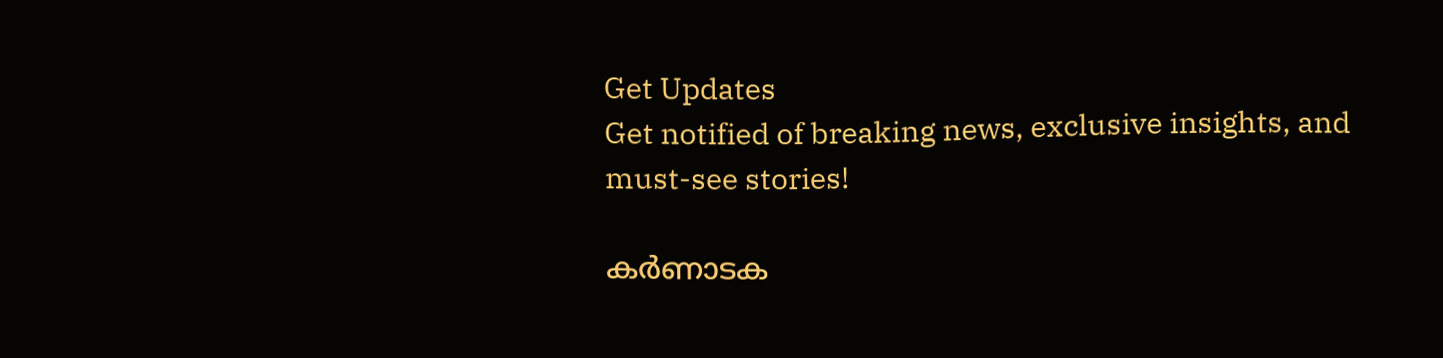Get Updates
Get notified of breaking news, exclusive insights, and must-see stories!

കർണാടക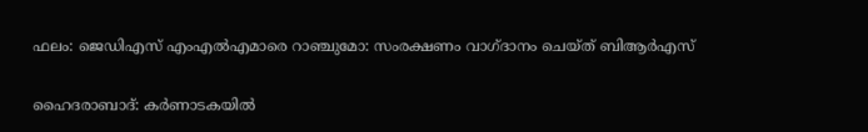ഫലം: ജെഡിഎസ് എംഎല്‍എമാരെ റാഞ്ചുമോ: സംരക്ഷണം വാഗ്ദാനം ചെയ്ത് ബിആർഎസ്

ഹൈദരാബാദ്: കർണാടകയില്‍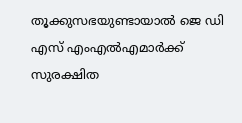തൂക്കുസഭയുണ്ടായാല്‍ ജെ ഡി എസ് എംഎല്‍എമാർക്ക് സുരക്ഷിത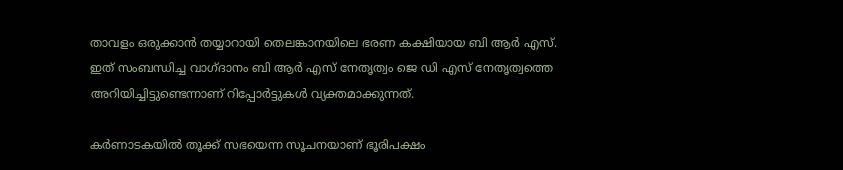താവളം ഒരുക്കാന്‍ തയ്യാറായി തെലങ്കാനയിലെ ഭരണ കക്ഷിയായ ബി ആർ എസ്. ഇത് സംബന്ധിച്ച വാഗ്ദാനം ബി ആർ എസ് നേതൃത്വം ജെ ഡി എസ് നേതൃത്വത്തെ അറിയിച്ചിട്ടുണ്ടെന്നാണ് റിപ്പോർട്ടുകള്‍ വ്യക്തമാക്കുന്നത്.

കർണാടകയില്‍ തൂക്ക് സഭയെന്ന സൂചനയാണ് ഭൂരിപക്ഷം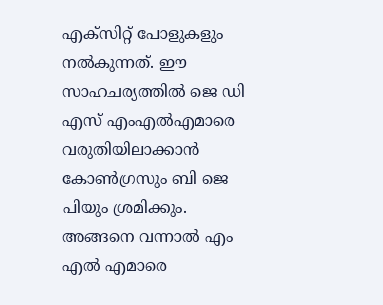എക്സിറ്റ് പോളുകളും നല്‍കുന്നത്. ഈ സാഹചര്യത്തില്‍ ജെ ഡി എസ് എംഎല്‍എമാരെ വരുതിയിലാക്കാന്‍ കോണ്‍ഗ്രസും ബി ജെ പിയും ശ്രമിക്കും. അങ്ങനെ വന്നാല്‍ എം എല്‍ എമാരെ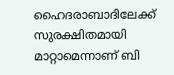ഹൈദരാബാദിലേക്ക് സുരക്ഷിതമായി മാറ്റാമെന്നാണ് ബി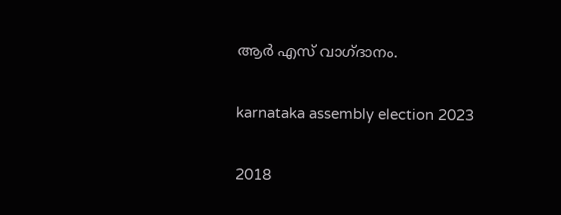ആർ എസ് വാഗ്ദാനം.

karnataka assembly election 2023

2018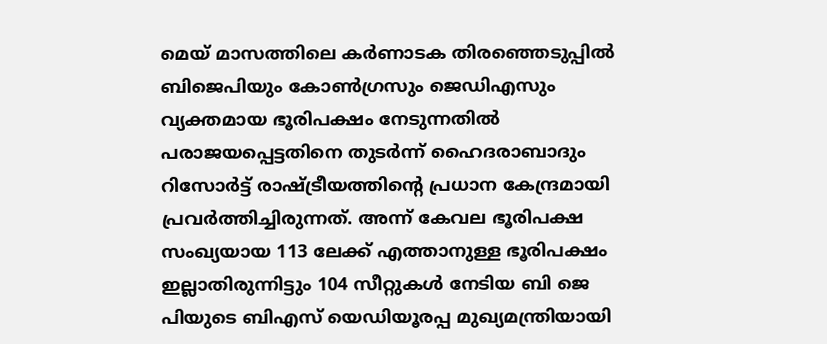മെയ് മാസത്തിലെ കർണാടക തിരഞ്ഞെടുപ്പിൽ ബിജെപിയും കോൺഗ്രസും ജെഡിഎസും വ്യക്തമായ ഭൂരിപക്ഷം നേടുന്നതിൽ പരാജയപ്പെട്ടതിനെ തുടർന്ന് ഹൈദരാബാദും റിസോർട്ട് രാഷ്ട്രീയത്തിന്റെ പ്രധാന കേന്ദ്രമായി പ്രവർത്തിച്ചിരുന്നത്. അന്ന് കേവല ഭൂരിപക്ഷ സംഖ്യയായ 113 ലേക്ക് എത്താനുള്ള ഭൂരിപക്ഷം ഇല്ലാതിരുന്നിട്ടും 104 സീറ്റുകള്‍ നേടിയ ബി ജെ പിയുടെ ബിഎസ് യെഡിയൂരപ്പ മുഖ്യമന്ത്രിയായി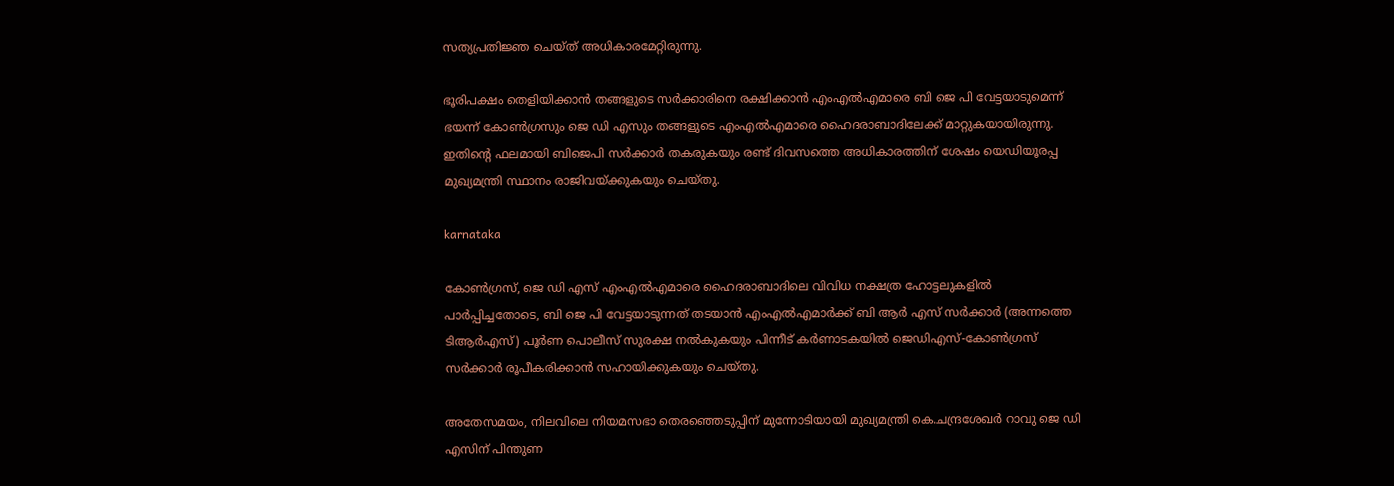സത്യപ്രതിജ്ഞ ചെയ്ത് അധികാരമേറ്റിരുന്നു.

ഭൂരിപക്ഷം തെളിയിക്കാന്‍ തങ്ങളുടെ സർക്കാരിനെ രക്ഷിക്കാൻ എംഎൽഎമാരെ ബി ജെ പി വേട്ടയാടുമെന്ന് ഭയന്ന് കോൺഗ്രസും ജെ ഡി എസും തങ്ങളുടെ എംഎൽഎമാരെ ഹൈദരാബാദിലേക്ക് മാറ്റുകയായിരുന്നു. ഇതിന്റെ ഫലമായി ബിജെപി സർക്കാർ തകരുകയും രണ്ട് ദിവസത്തെ അധികാരത്തിന് ശേഷം യെഡിയൂരപ്പ മുഖ്യമന്ത്രി സ്ഥാനം രാജിവയ്ക്കുകയും ചെയ്തു.

karnataka

കോൺഗ്രസ്, ജെ ഡി എസ് എംഎൽഎമാരെ ഹൈദരാബാദിലെ വിവിധ നക്ഷത്ര ഹോട്ടലുകളിൽ പാർപ്പിച്ചതോടെ, ബി ജെ പി വേട്ടയാടുന്നത് തടയാൻ എംഎൽഎമാർക്ക് ബി ആർ എസ് സർക്കാർ (അന്നത്തെ ടിആർഎസ്) പൂർണ പൊലീസ് സുരക്ഷ നൽകുകയും പിന്നീട് കർണാടകയിൽ ജെഡിഎസ്-കോൺഗ്രസ് സർക്കാർ രൂപീകരിക്കാൻ സഹായിക്കുകയും ചെയ്തു.

അതേസമയം, നിലവിലെ നിയമസഭാ തെരഞ്ഞെടുപ്പിന് മുന്നോടിയായി മുഖ്യമന്ത്രി കെ.ചന്ദ്രശേഖർ റാവു ജെ ഡി എസിന് പിന്തുണ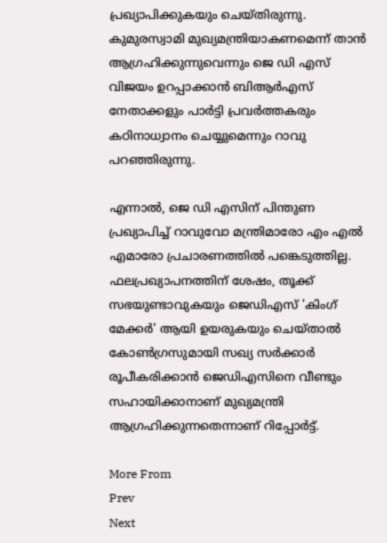പ്രഖ്യാപിക്കുകയും ചെയ്തിരുന്നു. കുമുരസ്വാമി മുഖ്യമന്ത്രിയാകണമെന്ന് താൻ ആഗ്രഹിക്കുന്നുവെന്നും ജെ ഡി എസ് വിജയം ഉറപ്പാക്കാൻ ബിആർഎസ് നേതാക്കളും പാർട്ടി പ്രവർത്തകരും കഠിനാധ്വാനം ചെയ്യുമെന്നും റാവു പറഞ്ഞിരുന്നു.

എന്നാൽ, ജെ ഡി എസിന് പിന്തുണ പ്രഖ്യാപിച്ച് റാവുവോ മന്ത്രിമാരോ എം എൽ എമാരോ പ്രചാരണത്തിൽ പങ്കെടുത്തില്ല. ഫലപ്രഖ്യാപനത്തിന് ശേഷം, തൂക്ക് സഭയുണ്ടാവുകയും ജെഡിഎസ് 'കിംഗ് മേക്കർ' ആയി ഉയരുകയും ചെയ്താല്‍ കോൺഗ്രസുമായി സഖ്യ സർക്കാർ രൂപീകരിക്കാൻ ജെഡിഎസിനെ വീണ്ടും സഹായിക്കാനാണ് മുഖ്യമന്ത്രി ആഗ്രഹിക്കുന്നതെന്നാണ് റിപ്പോർട്ട്.

More From
Prev
Next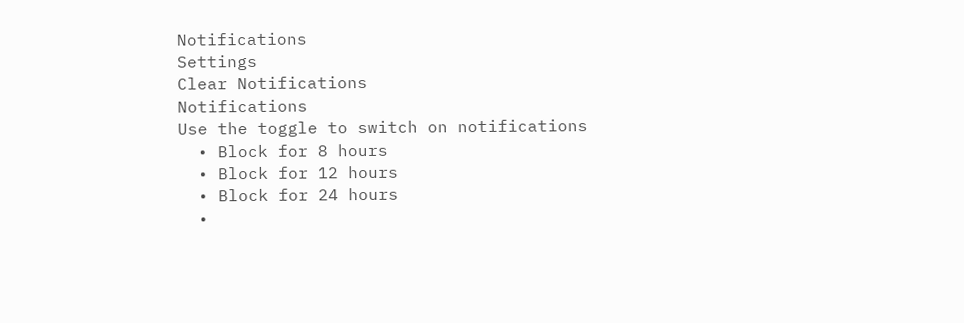Notifications
Settings
Clear Notifications
Notifications
Use the toggle to switch on notifications
  • Block for 8 hours
  • Block for 12 hours
  • Block for 24 hours
  •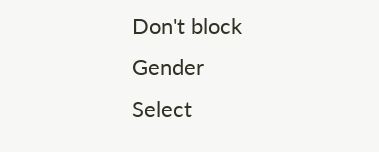Don't block
Gender
Select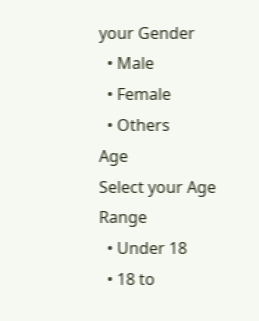your Gender
  • Male
  • Female
  • Others
Age
Select your Age Range
  • Under 18
  • 18 to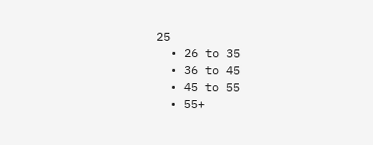25
  • 26 to 35
  • 36 to 45
  • 45 to 55
  • 55+